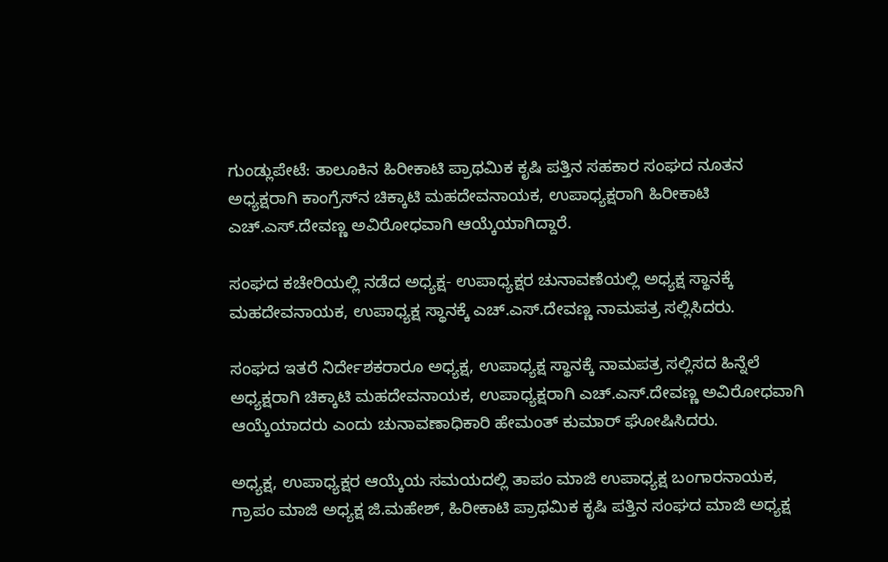ಗುಂಡ್ಲುಪೇಟೆ: ತಾಲೂಕಿನ ಹಿರೀಕಾಟಿ ಪ್ರಾಥಮಿಕ ಕೃಷಿ ಪತ್ತಿನ ಸಹಕಾರ ಸಂಘದ ನೂತನ ಅಧ್ಯಕ್ಷರಾಗಿ ಕಾಂಗ್ರೆಸ್‌ನ ಚಿಕ್ಕಾಟಿ ಮಹದೇವನಾಯಕ, ಉಪಾಧ್ಯಕ್ಷರಾಗಿ ಹಿರೀಕಾಟಿ ಎಚ್.ಎಸ್.ದೇವಣ್ಣ ಅವಿರೋಧವಾಗಿ ಆಯ್ಕೆಯಾಗಿದ್ದಾರೆ.

ಸಂಘದ ಕಚೇರಿಯಲ್ಲಿ ನಡೆದ ಅಧ್ಯಕ್ಷ- ಉಪಾಧ್ಯಕ್ಷರ ಚುನಾವಣೆಯಲ್ಲಿ ಅಧ್ಯಕ್ಷ ಸ್ಥಾನಕ್ಕೆ ಮಹದೇವನಾಯಕ, ಉಪಾಧ್ಯಕ್ಷ ಸ್ಥಾನಕ್ಕೆ ಎಚ್.ಎಸ್.ದೇವಣ್ಣ ನಾಮಪತ್ರ ಸಲ್ಲಿಸಿದರು.

ಸಂಘದ ಇತರೆ ನಿರ್ದೇಶಕರಾರೂ ಅಧ್ಯಕ್ಷ, ಉಪಾಧ್ಯಕ್ಷ ಸ್ಥಾನಕ್ಕೆ ನಾಮಪತ್ರ ಸಲ್ಲಿಸದ ಹಿನ್ನೆಲೆ ಅಧ್ಯಕ್ಷರಾಗಿ ಚಿಕ್ಕಾಟಿ ಮಹದೇವನಾಯಕ, ಉಪಾಧ್ಯಕ್ಷರಾಗಿ ಎಚ್.ಎಸ್.ದೇವಣ್ಣ ಅವಿರೋಧವಾಗಿ ಆಯ್ಕೆಯಾದರು ಎಂದು ಚುನಾವಣಾಧಿಕಾರಿ ಹೇಮಂತ್‌ ಕುಮಾರ್‌ ಘೋಷಿಸಿದರು.

ಅಧ್ಯಕ್ಷ, ಉಪಾಧ್ಯಕ್ಷರ ಆಯ್ಕೆಯ ಸಮಯದಲ್ಲಿ ತಾಪಂ ಮಾಜಿ ಉಪಾಧ್ಯಕ್ಷ ಬಂಗಾರನಾಯಕ, ಗ್ರಾಪಂ ಮಾಜಿ ಅಧ್ಯಕ್ಷ ಜಿ.ಮಹೇಶ್‌, ಹಿರೀಕಾಟಿ ಪ್ರಾಥಮಿಕ ಕೃಷಿ ಪತ್ತಿನ ಸಂಘದ ಮಾಜಿ ಅಧ್ಯಕ್ಷ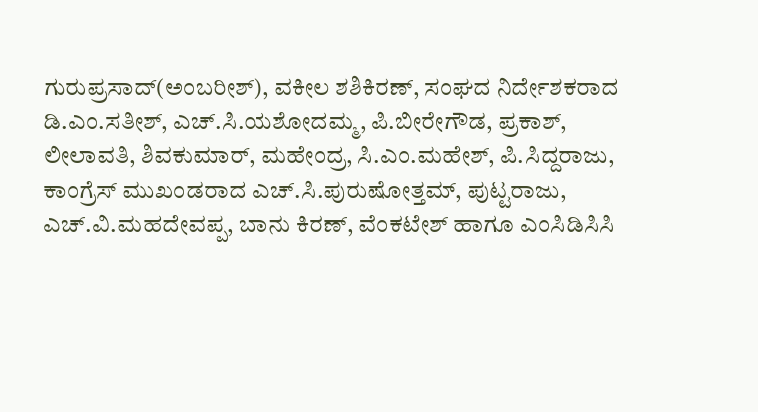ಗುರುಪ್ರಸಾದ್(ಅಂಬರೀಶ್‌), ವಕೀಲ ಶಶಿಕಿರಣ್‌, ಸಂಘದ ನಿರ್ದೇಶಕರಾದ ಡಿ.ಎಂ.ಸತೀಶ್‌, ಎಚ್.ಸಿ.ಯಶೋದಮ್ಮ, ಪಿ.ಬೀರೇಗೌಡ, ಪ್ರಕಾಶ್‌, ಲೀಲಾವತಿ, ಶಿವಕುಮಾರ್‌, ಮಹೇಂದ್ರ, ಸಿ.ಎಂ.ಮಹೇಶ್‌, ಪಿ.ಸಿದ್ದರಾಜು, ಕಾಂಗ್ರೆಸ್‌ ಮುಖಂಡರಾದ ಎಚ್.ಸಿ.ಪುರುಷೋತ್ತಮ್‌, ಪುಟ್ಟರಾಜು, ಎಚ್.ವಿ.ಮಹದೇವಪ್ಪ, ಬಾನು ಕಿರಣ್‌, ವೆಂಕಟೇಶ್‌ ಹಾಗೂ ಎಂಸಿಡಿಸಿಸಿ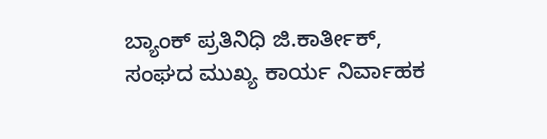ಬ್ಯಾಂಕ್‌ ಪ್ರತಿನಿಧಿ ಜಿ.ಕಾರ್ತೀಕ್‌, ಸಂಘದ ಮುಖ್ಯ ಕಾರ್ಯ ನಿರ್ವಾಹಕ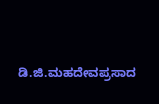ಡಿ.ಜಿ.ಮಹದೇವಪ್ರಸಾದ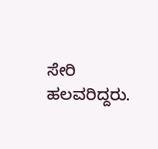ಸೇರಿ ಹಲವರಿದ್ದರು.